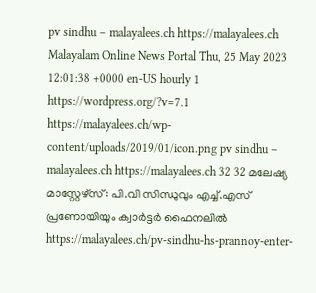pv sindhu – malayalees.ch https://malayalees.ch Malayalam Online News Portal Thu, 25 May 2023 12:01:38 +0000 en-US hourly 1 https://wordpress.org/?v=7.1 https://malayalees.ch/wp-content/uploads/2019/01/icon.png pv sindhu – malayalees.ch https://malayalees.ch 32 32 മലേഷ്യ മാസ്റ്റേഴ്സ്: പി.വി സിന്ധുവും എച്ച്.എസ് പ്രണോയിയും ക്വാർട്ടർ ഫൈനലിൽ https://malayalees.ch/pv-sindhu-hs-prannoy-enter-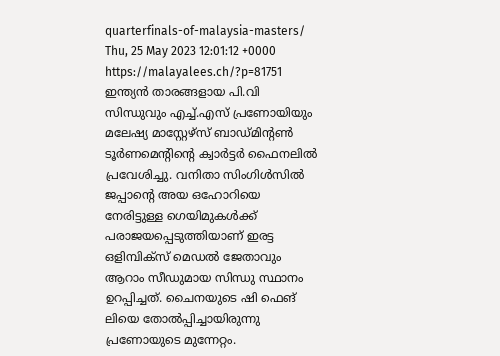quarterfinals-of-malaysia-masters/ Thu, 25 May 2023 12:01:12 +0000 https://malayalees.ch/?p=81751 ഇന്ത്യൻ താരങ്ങളായ പി.വി സിന്ധുവും എച്ച്.എസ് പ്രണോയിയും മലേഷ്യ മാസ്റ്റേഴ്സ് ബാഡ്മിന്റൺ ടൂർണമെന്റിന്റെ ക്വാർട്ടർ ഫൈനലിൽ പ്രവേശിച്ചു. വനിതാ സിംഗിൾസിൽ ജപ്പാന്റെ അയ ഒഹോറിയെ നേരിട്ടുള്ള ഗെയിമുകൾക്ക് പരാജയപ്പെടുത്തിയാണ് ഇരട്ട ഒളിമ്പിക്‌സ് മെഡൽ ജേതാവും ആറാം സീഡുമായ സിന്ധു സ്ഥാനം ഉറപ്പിച്ചത്. ചൈനയുടെ ഷി ഫെങ് ലിയെ തോൽപ്പിച്ചായിരുന്നു പ്രണോയുടെ മുന്നേറ്റം.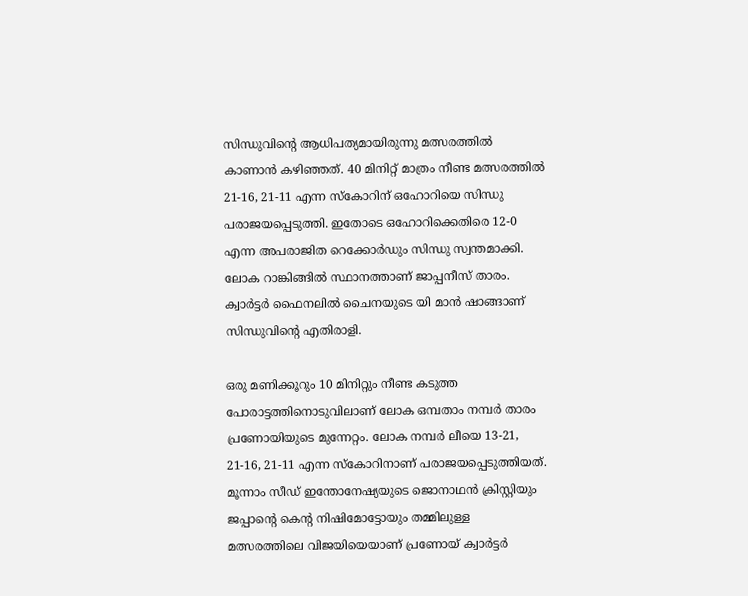സിന്ധുവിൻ്റെ ആധിപത്യമായിരുന്നു മത്സരത്തിൽ കാണാൻ കഴിഞ്ഞത്. 40 മിനിറ്റ് മാത്രം നീണ്ട മത്സരത്തിൽ 21-16, 21-11 എന്ന സ്കോറിന് ഒഹോറിയെ സിന്ധു പരാജയപ്പെടുത്തി. ഇതോടെ ഒഹോറിക്കെതിരെ 12-0 എന്ന അപരാജിത റെക്കോർഡും സിന്ധു സ്വന്തമാക്കി. ലോക റാങ്കിങ്ങിൽ സ്ഥാനത്താണ് ജാപ്പനീസ് താരം. ക്വാർട്ടർ ഫൈനലിൽ ചൈനയുടെ യി മാൻ ഷാങ്ങാണ് സിന്ധുവിന്റെ എതിരാളി.

ഒരു മണിക്കൂറും 10 മിനിറ്റും നീണ്ട കടുത്ത പോരാട്ടത്തിനൊടുവിലാണ് ലോക ഒമ്പതാം നമ്പർ താരം പ്രണോയിയുടെ മുന്നേറ്റം. ലോക നമ്പർ ലീയെ 13-21, 21-16, 21-11 എന്ന സ്‌കോറിനാണ് പരാജയപ്പെടുത്തിയത്. മൂന്നാം സീഡ് ഇന്തോനേഷ്യയുടെ ജൊനാഥൻ ക്രിസ്റ്റിയും ജപ്പാന്റെ കെന്റ നിഷിമോട്ടോയും തമ്മിലുള്ള മത്സരത്തിലെ വിജയിയെയാണ് പ്രണോയ് ക്വാർട്ടർ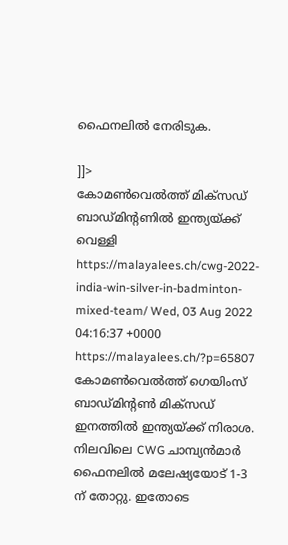ഫൈനലിൽ നേരിടുക.

]]>
കോമൺവെൽത്ത് മിക്സഡ് ബാഡ്മിന്റണിൽ ഇന്ത്യയ്ക്ക് വെള്ളി https://malayalees.ch/cwg-2022-india-win-silver-in-badminton-mixed-team/ Wed, 03 Aug 2022 04:16:37 +0000 https://malayalees.ch/?p=65807 കോമൺവെൽത്ത് ഗെയിംസ് ബാഡ്മിന്റൺ മിക്സഡ് ഇനത്തിൽ ഇന്ത്യയ്ക്ക് നിരാശ. നിലവിലെ CWG ചാമ്പ്യൻമാർ ഫൈനലിൽ മലേഷ്യയോട് 1-3 ന് തോറ്റു. ഇതോടെ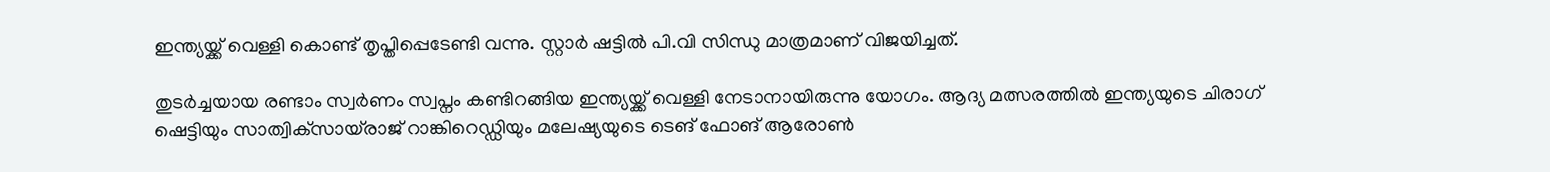ഇന്ത്യയ്ക്ക് വെള്ളി കൊണ്ട് തൃപ്തിപ്പെടേണ്ടി വന്നു. സ്റ്റാർ ഷട്ടിൽ പി.വി സിന്ധു മാത്രമാണ് വിജയിച്ചത്.

തുടർച്ചയായ രണ്ടാം സ്വർണം സ്വപ്നം കണ്ടിറങ്ങിയ ഇന്ത്യയ്ക്ക് വെള്ളി നേടാനായിരുന്നു യോഗം. ആദ്യ മത്സരത്തിൽ ഇന്ത്യയുടെ ചിരാഗ് ഷെട്ടിയും സാത്വിക്‌സായ്‌രാജ് റാങ്കിറെഡ്ഡിയും മലേഷ്യയുടെ ടെങ് ഫോങ് ആരോൺ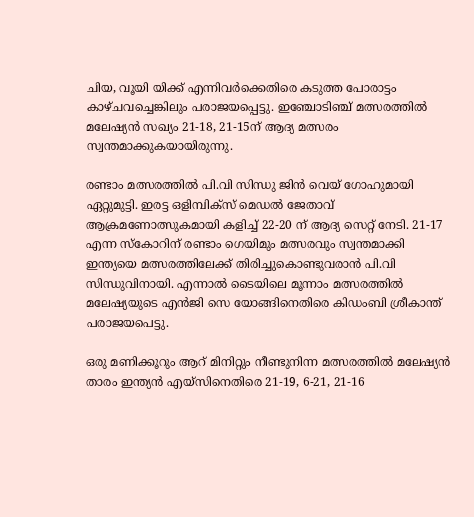ചിയ, വൂയി യിക്ക് എന്നിവർക്കെതിരെ കടുത്ത പോരാട്ടം കാഴ്ചവച്ചെങ്കിലും പരാജയപ്പെട്ടു. ഇഞ്ചോടിഞ്ച് മത്സരത്തിൽ മലേഷ്യൻ സഖ്യം 21-18, 21-15ന് ആദ്യ മത്സരം സ്വന്തമാക്കുകയായിരുന്നു.

രണ്ടാം മത്സരത്തിൽ പി.വി സിന്ധു ജിൻ വെയ് ഗോഹുമായി ഏറ്റുമുട്ടി. ഇരട്ട ഒളിമ്പിക്‌സ് മെഡൽ ജേതാവ് ആക്രമണോത്സുകമായി കളിച്ച് 22-20 ന് ആദ്യ സെറ്റ് നേടി. 21-17 എന്ന സ്കോറിന് രണ്ടാം ഗെയിമും മത്സരവും സ്വന്തമാക്കി ഇന്ത്യയെ മത്സരത്തിലേക്ക് തിരിച്ചുകൊണ്ടുവരാൻ പി.വി സിന്ധുവിനായി. എന്നാൽ ടൈയിലെ മൂന്നാം മത്സരത്തിൽ മലേഷ്യയുടെ എൻജി സെ യോങ്ങിനെതിരെ കിഡംബി ശ്രീകാന്ത് പരാജയപെട്ടു.

ഒരു മണിക്കൂറും ആറ് മിനിറ്റും നീണ്ടുനിന്ന മത്സരത്തിൽ മലേഷ്യൻ താരം ഇന്ത്യൻ എയ്‌സിനെതിരെ 21-19, 6-21, 21-16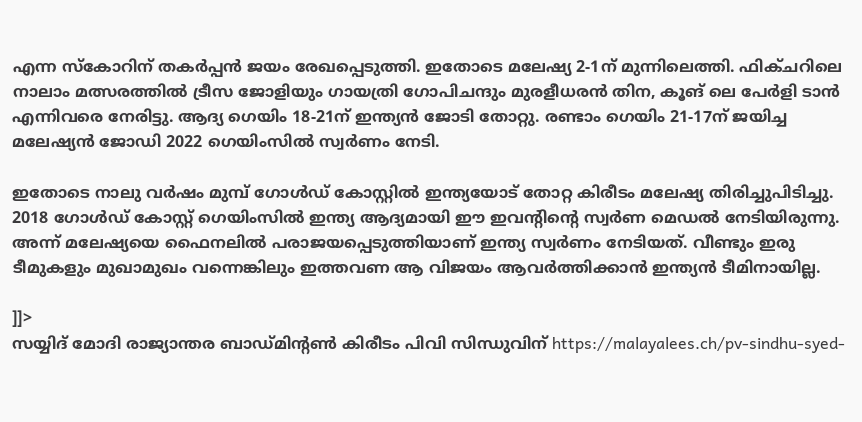എന്ന സ്‌കോറിന് തകർപ്പൻ ജയം രേഖപ്പെടുത്തി. ഇതോടെ മലേഷ്യ 2-1ന് മുന്നിലെത്തി. ഫിക്‌ചറിലെ നാലാം മത്സരത്തിൽ ട്രീസ ജോളിയും ഗായത്രി ഗോപിചന്ദും മുരളീധരൻ തിന, കൂങ് ലെ പേർളി ടാൻ എന്നിവരെ നേരിട്ടു. ആദ്യ ഗെയിം 18-21ന് ഇന്ത്യൻ ജോടി തോറ്റു. രണ്ടാം ഗെയിം 21-17ന് ജയിച്ച മലേഷ്യൻ ജോഡി 2022 ഗെയിംസിൽ സ്വർണം നേടി.

ഇതോടെ നാലു വർഷം മുമ്പ് ഗോൾഡ് കോസ്റ്റിൽ ഇന്ത്യയോട് തോറ്റ കിരീടം മലേഷ്യ തിരിച്ചുപിടിച്ചു. 2018 ഗോൾഡ് കോസ്റ്റ് ഗെയിംസിൽ ഇന്ത്യ ആദ്യമായി ഈ ഇവന്റിന്റെ സ്വർണ മെഡൽ നേടിയിരുന്നു. അന്ന് മലേഷ്യയെ ഫൈനലിൽ പരാജയപ്പെടുത്തിയാണ് ഇന്ത്യ സ്വർണം നേടിയത്. വീണ്ടും ഇരു ടീമുകളും മുഖാമുഖം വന്നെങ്കിലും ഇത്തവണ ആ വിജയം ആവർത്തിക്കാൻ ഇന്ത്യൻ ടീമിനായില്ല.

]]>
സയ്യിദ് മോദി രാജ്യാന്തര ബാഡ്മിന്റൺ കിരീടം പിവി സിന്ധുവിന് https://malayalees.ch/pv-sindhu-syed-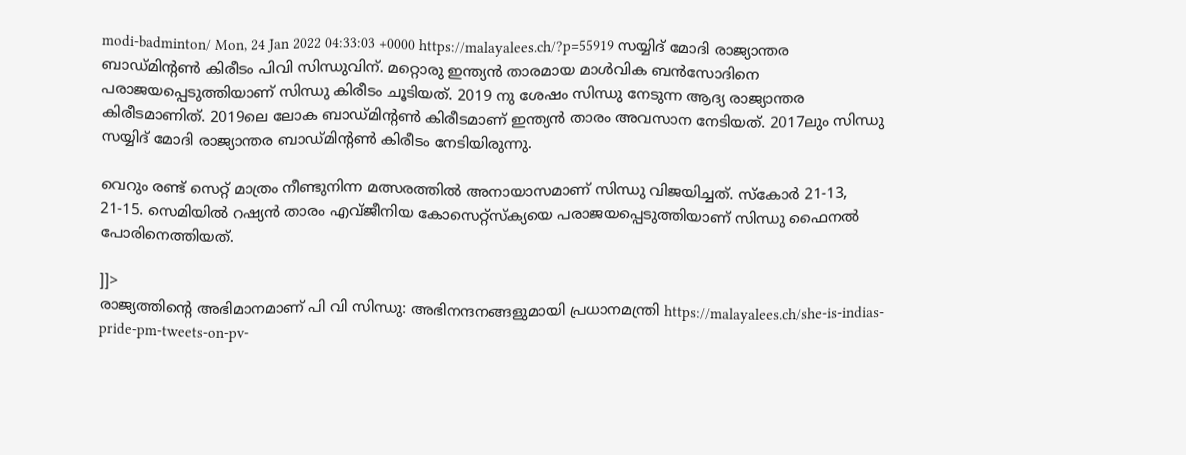modi-badminton/ Mon, 24 Jan 2022 04:33:03 +0000 https://malayalees.ch/?p=55919 സയ്യിദ് മോദി രാജ്യാന്തര ബാഡ്മിന്റൺ കിരീടം പിവി സിന്ധുവിന്. മറ്റൊരു ഇന്ത്യൻ താരമായ മാൾവിക ബൻസോദിനെ പരാജയപ്പെടുത്തിയാണ് സിന്ധു കിരീടം ചൂടിയത്. 2019 നു ശേഷം സിന്ധു നേടുന്ന ആദ്യ രാജ്യാന്തര കിരീടമാണിത്. 2019ലെ ലോക ബാഡ്മിൻ്റൺ കിരീടമാണ് ഇന്ത്യൻ താരം അവസാന നേടിയത്. 2017ലും സിന്ധു സയ്യിദ് മോദി രാജ്യാന്തര ബാഡ്മിന്റൺ കിരീടം നേടിയിരുന്നു.

വെറും രണ്ട് സെറ്റ് മാത്രം നീണ്ടുനിന്ന മത്സരത്തിൽ അനായാസമാണ് സിന്ധു വിജയിച്ചത്. സ്കോർ 21-13, 21-15. സെമിയിൽ റഷ്യൻ താരം എവ്ജീനിയ കോസെറ്റ്‌സ്‌ക്യയെ പരാജയപ്പെടുത്തിയാണ് സിന്ധു ഫൈനൽ പോരിനെത്തിയത്.

]]>
രാജ്യത്തിന്റെ അഭിമാനമാണ് പി വി സിന്ധു: അഭിനന്ദനങ്ങളുമായി പ്രധാനമന്ത്രി https://malayalees.ch/she-is-indias-pride-pm-tweets-on-pv-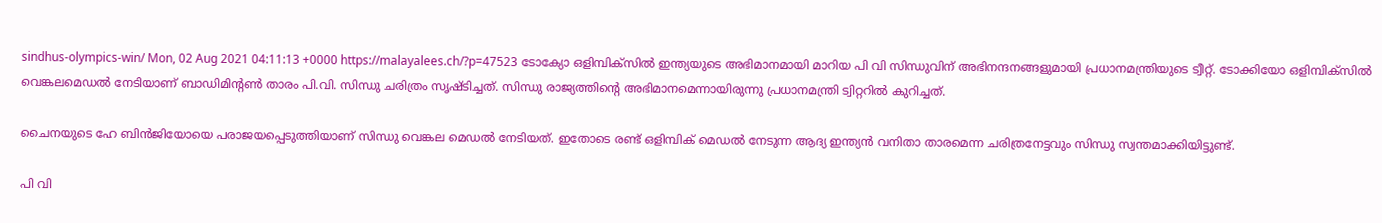sindhus-olympics-win/ Mon, 02 Aug 2021 04:11:13 +0000 https://malayalees.ch/?p=47523 ടോക്യോ ഒളിമ്പിക്സിൽ ഇന്ത്യയുടെ അഭിമാനമായി മാറിയ പി വി സിന്ധുവിന് അഭിനന്ദനങ്ങളുമായി പ്രധാനമന്ത്രിയുടെ ട്വീറ്റ്‌. ടോക്കിയോ ഒളിമ്പിക്സിൽ വെങ്കലമെഡല്‍ നേടിയാണ് ബാഡിമിന്‍റണ്‍ താരം പി.വി. സിന്ധു ചരിത്രം സൃഷ്ടിച്ചത്. സിന്ധു രാജ്യത്തിന്‍റെ അഭിമാനമെന്നായിരുന്നു പ്രധാനമന്ത്രി ട്വിറ്ററില്‍ കുറിച്ചത്.

ചൈനയുടെ ഹേ ബിന്‍ജിയോയെ പരാജയപ്പെടുത്തിയാണ് സിന്ധു വെങ്കല മെഡല്‍ നേടിയത്. ഇതോടെ രണ്ട് ഒളിമ്പിക് മെഡല്‍ നേടുന്ന ആദ്യ ഇന്ത്യന്‍ വനിതാ താരമെന്ന ചരിത്രനേട്ടവും സിന്ധു സ്വന്തമാക്കിയിട്ടുണ്ട്.

പി വി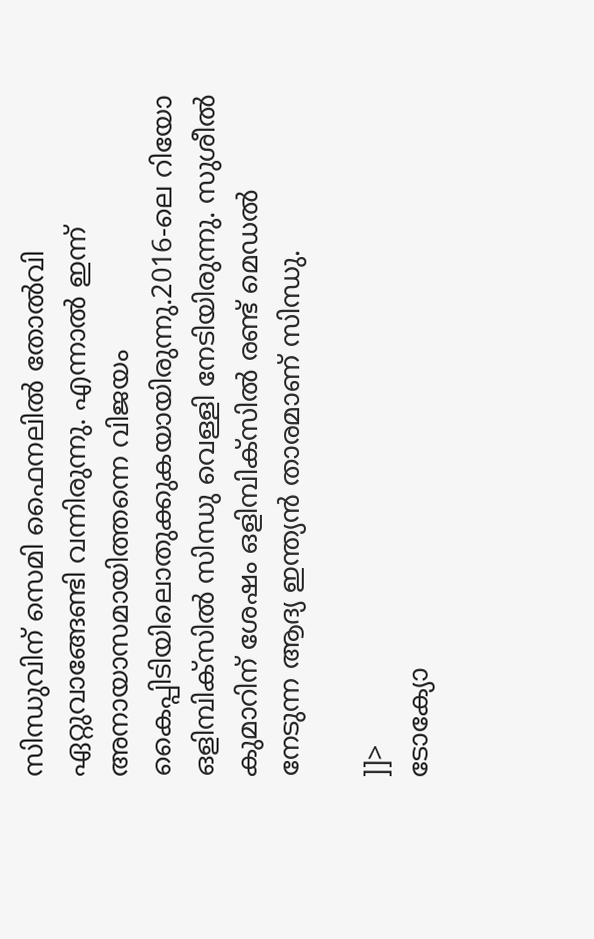സിന്ധുവിന് സെമി ഫൈനലില്‍ തോല്‍വി ഏറ്റുവാങ്ങേണ്ടി വന്നിരുന്നു. എന്നാല്‍ ഇന്ന് അനായാസമായിത്തന്നെ വിജയം കൈപ്പിടിയിലൊതുക്കുകയായിരുന്നു.2016-ലെ റിയോ ഒളിമ്പിക്സിൽ സിന്ധു വെള്ളി നേടിയിരുന്നു. സുശീല്‍ കുമാറിന് ശേഷം ഒളിമ്പിക്സിൽ രണ്ട് മെഡല്‍ നേടുന്ന ആദ്യ ഇന്ത്യന്‍ താരമാണ് സിന്ധു.

]]>
ടോക്യോ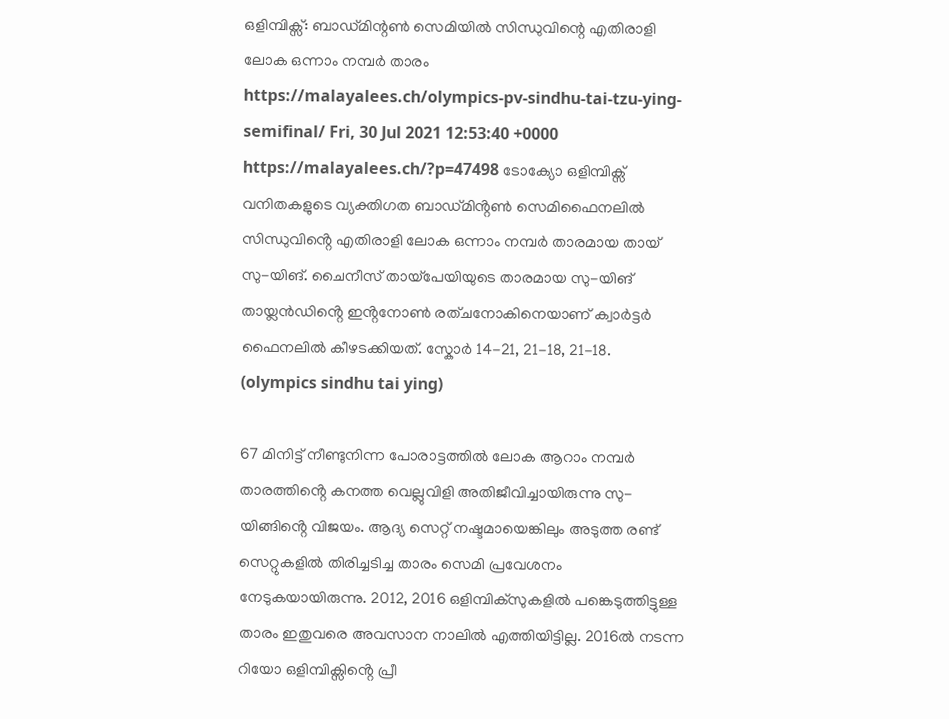ഒളിമ്പിക്സ്: ബാഡ്മിന്റൺ സെമിയിൽ സിന്ധുവിന്റെ എതിരാളി ലോക ഒന്നാം നമ്പർ താരം https://malayalees.ch/olympics-pv-sindhu-tai-tzu-ying-semifinal/ Fri, 30 Jul 2021 12:53:40 +0000 https://malayalees.ch/?p=47498 ടോക്യോ ഒളിമ്പിക്സ് വനിതകളുടെ വ്യക്തിഗത ബാഡ്മിൻ്റൺ സെമിഫൈനലിൽ സിന്ധുവിൻ്റെ എതിരാളി ലോക ഒന്നാം നമ്പർ താരമായ തായ് സു-യിങ്. ചൈനീസ് തായ്പേയിയുടെ താരമായ സു-യിങ് തായ്ലൻഡിൻ്റെ ഇൻ്റനോൺ രത്ചനോകിനെയാണ് ക്വാർട്ടർ ഫൈനലിൽ കീഴടക്കിയത്. സ്കോർ 14-21, 21-18, 21-18. (olympics sindhu tai ying)

67 മിനിട്ട് നീണ്ടുനിന്ന പോരാട്ടത്തിൽ ലോക ആറാം നമ്പർ താരത്തിൻ്റെ കനത്ത വെല്ലുവിളി അതിജീവിച്ചായിരുന്നു സു-യിങ്ങിൻ്റെ വിജയം. ആദ്യ സെറ്റ് നഷ്ടമായെങ്കിലും അടുത്ത രണ്ട് സെറ്റുകളിൽ തിരിച്ചടിച്ച താരം സെമി പ്രവേശനം നേടുകയായിരുന്നു. 2012, 2016 ഒളിമ്പിക്സുകളിൽ പങ്കെടുത്തിട്ടുള്ള താരം ഇതുവരെ അവസാന നാലിൽ എത്തിയിട്ടില്ല. 2016ൽ നടന്ന റിയോ ഒളിമ്പിക്സിൻ്റെ പ്രീ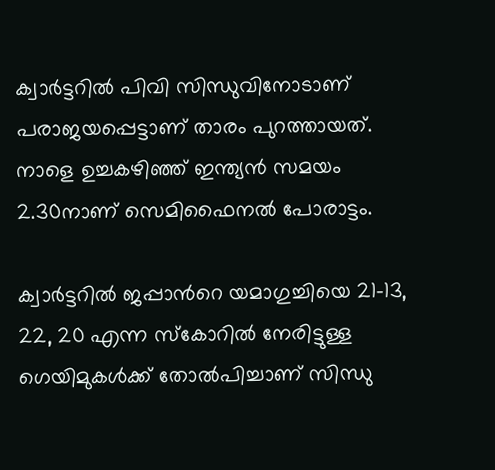ക്വാർട്ടറിൽ പിവി സിന്ധുവിനോടാണ് പരാജയപ്പെട്ടാണ് താരം പുറത്തായത്. നാളെ ഉച്ചകഴിഞ്ഞ് ഇന്ത്യൻ സമയം 2.30നാണ് സെമിഫൈനൽ പോരാട്ടം.

ക്വാര്‍ട്ടറില്‍ ജപ്പാന്‍റെ യമാഗുച്ചിയെ 21-13, 22, 20 എന്ന സ്‌കോറില്‍ നേരിട്ടുള്ള ഗെയിമുകള്‍ക്ക് തോല്‍പിച്ചാണ് സിന്ധു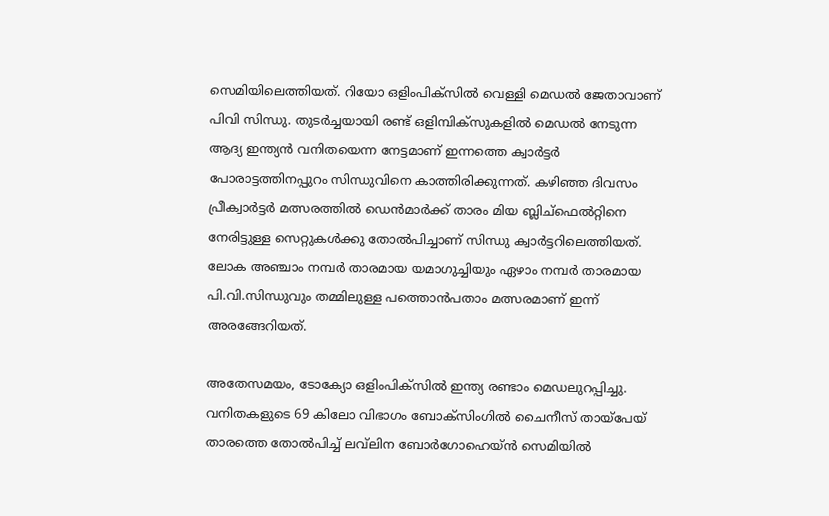സെമിയിലെത്തിയത്. റിയോ ഒളിംപിക്‌സില്‍ വെള്ളി മെഡൽ ജേതാവാണ് പിവി സിന്ധു. തുടർച്ചയായി രണ്ട് ഒളിമ്പിക്‌സുകളിൽ മെഡൽ നേടുന്ന ആദ്യ ഇന്ത്യൻ വനിതയെന്ന നേട്ടമാണ് ഇന്നത്തെ ക്വാർട്ടർ പോരാട്ടത്തിനപ്പുറം സിന്ധുവിനെ കാത്തിരിക്കുന്നത്. കഴിഞ്ഞ ദിവസം പ്രീക്വാർട്ടർ മത്സരത്തിൽ ഡെൻമാർക്ക് താരം മിയ ബ്ലിച്‌ഫെൽറ്റിനെ നേരിട്ടുള്ള സെറ്റുകൾക്കു തോൽപിച്ചാണ് സിന്ധു ക്വാർട്ടറിലെത്തിയത്. ലോക അഞ്ചാം നമ്പർ താരമായ യമാഗുച്ചിയും ഏഴാം നമ്പർ താരമായ പി.വി.സിന്ധുവും തമ്മിലുള്ള പത്തൊൻപതാം മത്സരമാണ് ഇന്ന് അരങ്ങേറിയത്.

അതേസമയം, ടോക്യോ ഒളിംപിക്‌സില്‍ ഇന്ത്യ രണ്ടാം മെഡലുറപ്പിച്ചു. വനിതകളുടെ 69 കിലോ വിഭാഗം ബോക്‌സിംഗില്‍ ചൈനീസ് തായ്‌പേയ് താരത്തെ തോല്‍പിച്ച് ലവ്‌ലിന ബോര്‍ഗോഹെയ്‌ന്‍ സെമിയില്‍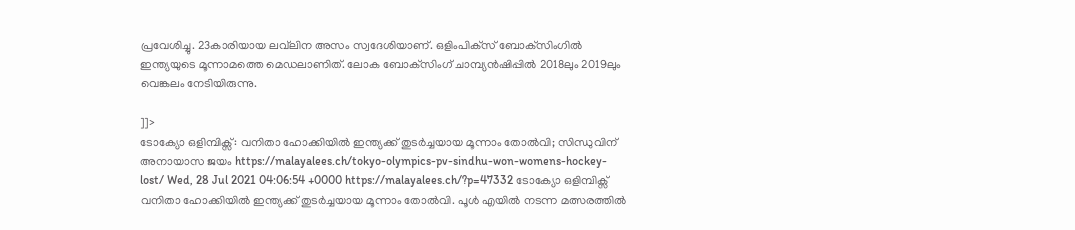പ്രവേശിച്ചു. 23കാരിയായ ലവ്‌ലിന അസം സ്വദേശിയാണ്. ഒളിംപിക്‌സ് ബോക്‌സിംഗില്‍ ഇന്ത്യയുടെ മൂന്നാമത്തെ മെഡലാണിത്. ലോക ബോക്‌സിംഗ് ചാമ്പ്യന്‍ഷിപ്പില്‍ 2018ലും 2019ലും വെങ്കലം നേടിയിരുന്നു.

]]>
ടോക്യോ ഒളിമ്പിക്സ്: വനിതാ ഹോക്കിയിൽ ഇന്ത്യക്ക് തുടർച്ചയായ മൂന്നാം തോൽവി; സിന്ധുവിന് അനായാസ ജയം https://malayalees.ch/tokyo-olympics-pv-sindhu-won-womens-hockey-lost/ Wed, 28 Jul 2021 04:06:54 +0000 https://malayalees.ch/?p=47332 ടോക്യോ ഒളിമ്പിക്സ് വനിതാ ഹോക്കിയിൽ ഇന്ത്യക്ക് തുടർച്ചയായ മൂന്നാം തോൽവി. പൂൾ എയിൽ നടന്ന മത്സരത്തിൽ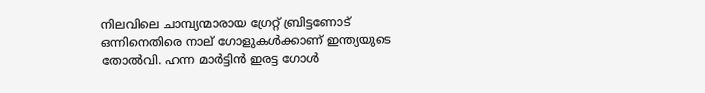നിലവിലെ ചാമ്പ്യന്മാരായ ഗ്രേറ്റ് ബ്രിട്ടണോട് ഒന്നിനെതിരെ നാല് ഗോളുകൾക്കാണ് ഇന്ത്യയുടെ തോൽവി. ഹന്ന മാർട്ടിൻ ഇരട്ട ഗോൾ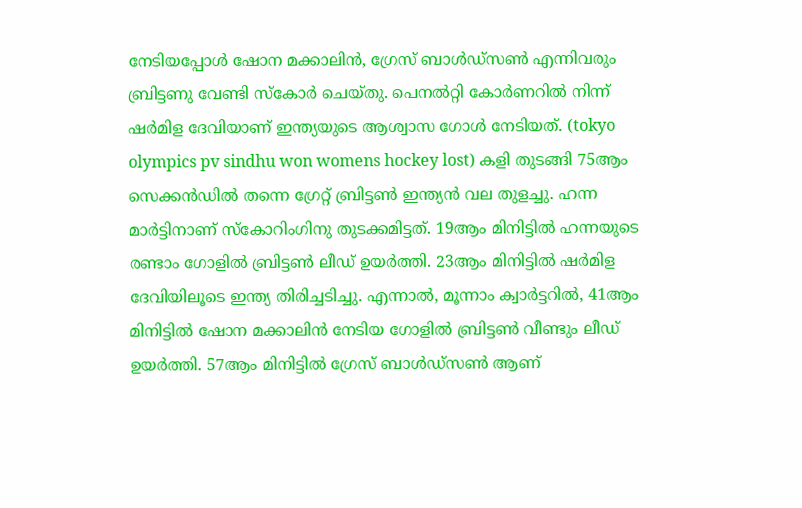നേടിയപ്പോൾ ഷോന മക്കാലിൻ, ഗ്രേസ് ബാൾഡ്സൺ എന്നിവരും ബ്രിട്ടണു വേണ്ടി സ്കോർ ചെയ്തു. പെനൽറ്റി കോർണറിൽ നിന്ന് ഷർമിള ദേവിയാണ് ഇന്ത്യയുടെ ആശ്വാസ ഗോൾ നേടിയത്. (tokyo olympics pv sindhu won womens hockey lost) കളി തുടങ്ങി 75ആം സെക്കൻഡിൽ തന്നെ ഗ്രേറ്റ് ബ്രിട്ടൺ ഇന്ത്യൻ വല തുളച്ചു. ഹന്ന മാർട്ടിനാണ് സ്കോറിംഗിനു തുടക്കമിട്ടത്. 19ആം മിനിട്ടിൽ ഹന്നയുടെ രണ്ടാം ഗോളിൽ ബ്രിട്ടൺ ലീഡ് ഉയർത്തി. 23ആം മിനിട്ടിൽ ഷർമിള ദേവിയിലൂടെ ഇന്ത്യ തിരിച്ചടിച്ചു. എന്നാൽ, മൂന്നാം ക്വാർട്ടറിൽ, 41ആം മിനിട്ടിൽ ഷോന മക്കാലിൻ നേടിയ ഗോളിൽ ബ്രിട്ടൺ വീണ്ടും ലീഡ് ഉയർത്തി. 57ആം മിനിട്ടിൽ ഗ്രേസ് ബാൾഡ്സൺ ആണ്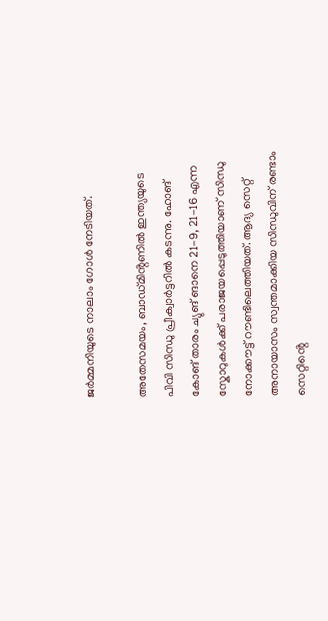ജർമ്മനിയുടെ നാലാം ഗോൾ നേടിയത്.

അതേസമയം, ബാഡ്മിൻ്റണിൽ ഇന്ത്യയുടെ പിവി സിന്ധു പ്രീക്വാർട്ടറിൽ കടന്നു. ഹോങ് കോങ് താരം ച്യുങ് ങാനെ 21-9, 21-16 എന്ന സ്കോറുകൾക്ക് പരാജയപ്പെടുത്തിയാണ് സിന്ധു നോക്കൗട്ട് റൗണ്ടിലെത്തിയത്. ആദ്യ സെറ്റ് അനായാസം സ്വന്തമാക്കിയ സിന്ധുവിന് രണ്ടാം സെറ്റിൻ്റെ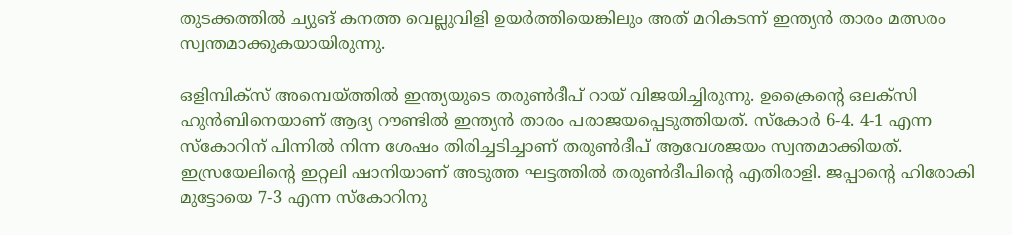തുടക്കത്തിൽ ച്യുങ് കനത്ത വെല്ലുവിളി ഉയർത്തിയെങ്കിലും അത് മറികടന്ന് ഇന്ത്യൻ താരം മത്സരം സ്വന്തമാക്കുകയായിരുന്നു.

ഒളിമ്പിക്സ് അമ്പെയ്ത്തിൽ ഇന്ത്യയുടെ തരുൺദീപ് റായ് വിജയിച്ചിരുന്നു. ഉക്രൈൻ്റെ ഒലക്സി ഹുൻബിനെയാണ് ആദ്യ റൗണ്ടിൽ ഇന്ത്യൻ താരം പരാജയപ്പെടുത്തിയത്. സ്കോർ 6-4. 4-1 എന്ന സ്കോറിന് പിന്നിൽ നിന്ന ശേഷം തിരിച്ചടിച്ചാണ് തരുൺദീപ് ആവേശജയം സ്വന്തമാക്കിയത്. ഇസ്രയേലിൻ്റെ ഇറ്റലി ഷാനിയാണ് അടുത്ത ഘട്ടത്തിൽ തരുൺദീപിൻ്റെ എതിരാളി. ജപ്പാൻ്റെ ഹിരോകി മുട്ടോയെ 7-3 എന്ന സ്കോറിനു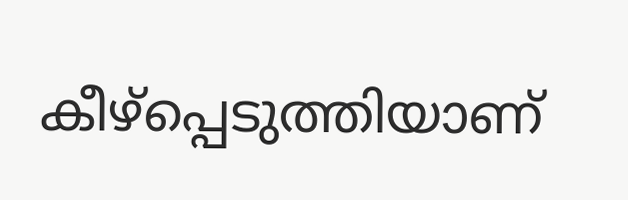കീഴ്പ്പെടുത്തിയാണ്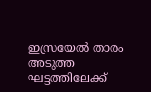ഇസ്രയേൽ താരം അടുത്ത ഘട്ടത്തിലേക്ക്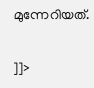മുന്നേറിയത്.

]]>